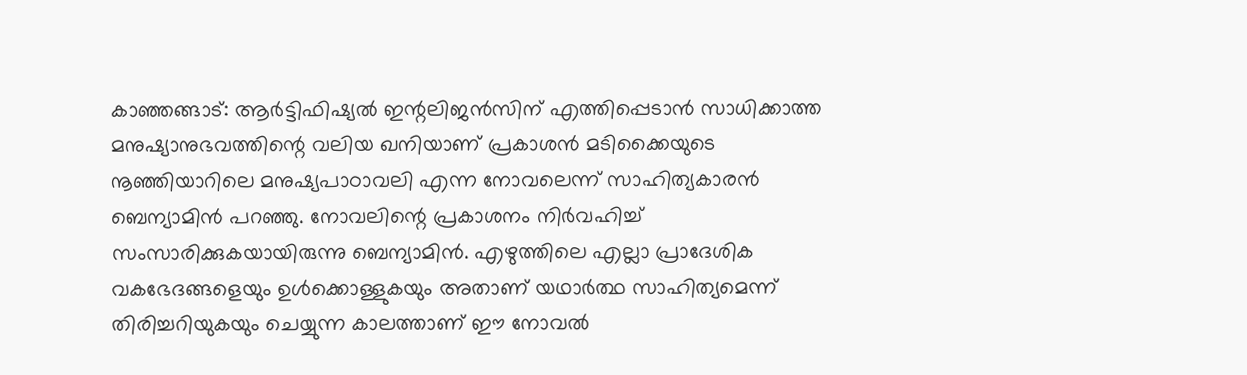കാഞ്ഞങ്ങാട്: ആർട്ടിഫിഷ്യൽ ഇന്റലിജൻസിന് എത്തിപ്പെടാൻ സാധിക്കാത്ത മനുഷ്യാനുഭവത്തിന്റെ വലിയ ഖനിയാണ് പ്രകാശൻ മടിക്കൈയുടെ നൂഞ്ഞിയാറിലെ മനുഷ്യപാഠാവലി എന്ന നോവലെന്ന് സാഹിത്യകാരൻ ബെന്യാമിൻ പറഞ്ഞു. നോവലിന്റെ പ്രകാശനം നിർവഹിച്ച് സംസാരിക്കുകയായിരുന്നു ബെന്യാമിൻ. എഴുത്തിലെ എല്ലാ പ്രാദേശിക വകഭേദങ്ങളെയും ഉൾക്കൊള്ളുകയും അതാണ് യഥാർത്ഥ സാഹിത്യമെന്ന് തിരിച്ചറിയുകയും ചെയ്യുന്ന കാലത്താണ് ഈ നോവൽ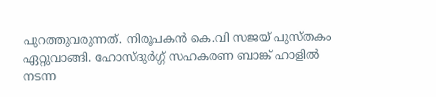പുറത്തുവരുന്നത്. നിരൂപകൻ കെ.വി സജയ് പുസ്തകം ഏറ്റുവാങ്ങി. ഹോസ്ദുർഗ്ഗ് സഹകരണ ബാങ്ക് ഹാളിൽ നടന്ന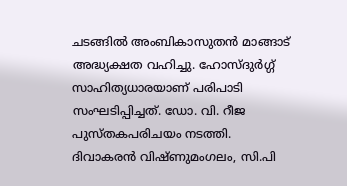ചടങ്ങിൽ അംബികാസുതൻ മാങ്ങാട് അദ്ധ്യക്ഷത വഹിച്ചു. ഹോസ്ദുർഗ്ഗ് സാഹിത്യധാരയാണ് പരിപാടി സംഘടിപ്പിച്ചത്. ഡോ. വി. റീജ പുസ്തകപരിചയം നടത്തി. ദിവാകരൻ വിഷ്ണുമംഗലം, സി.പി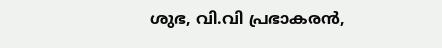ശുഭ, വി.വി പ്രഭാകരൻ,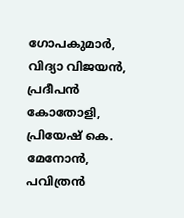ഗോപകുമാർ, വിദ്യാ വിജയൻ, പ്രദീപൻ കോതോളി, പ്രിയേഷ് കെ. മേനോൻ, പവിത്രൻ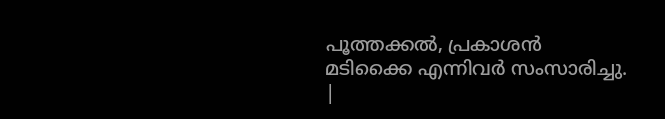പൂത്തക്കൽ, പ്രകാശൻ മടിക്കൈ എന്നിവർ സംസാരിച്ചു.
|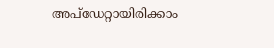അപ്ഡേറ്റായിരിക്കാം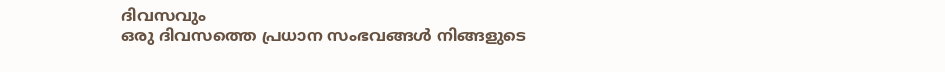ദിവസവും
ഒരു ദിവസത്തെ പ്രധാന സംഭവങ്ങൾ നിങ്ങളുടെ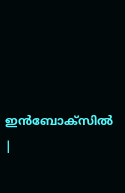ഇൻബോക്സിൽ |